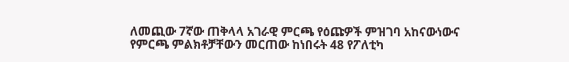ለመጪው 7ኛው ጠቅላላ አገራዊ ምርጫ የዕጩዎች ምዝገባ አከናውነውና የምርጫ ምልክቶቻቸውን መርጠው ከነበሩት 48 የፖለቲካ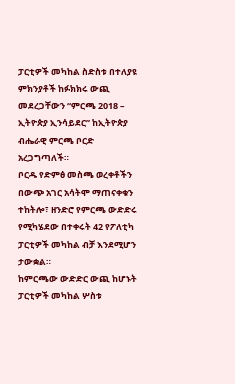ፓርቲዎች መካከል ስድስቱ በተለያዩ ምክንያቶች ከፉክክሩ ውጪ መደረጋቸውን “ምርጫ 2018 – ኢትዮጵያ ኢንሳይደር” ከኢትዮጵያ ብሔራዊ ምርጫ ቦርድ አረጋግጣለች።
ቦርዱ የድምፅ መስጫ ወረቀቶችን በውጭ አገር አሳትሞ ማጠናቀቁን ተከትሎ፣ ዘንድሮ የምርጫ ውድድሩ የሚካሄደው በተቀሩት 42 የፖለቲካ ፓርቲዎች መካከል ብቻ እንደሚሆን ታውቋል።
ከምርጫው ውድድር ውጪ ከሆኑት ፓርቲዎች መካከል ሦስቱ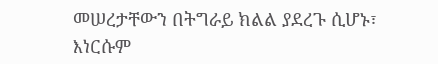መሠረታቸውን በትግራይ ክልል ያደረጉ ሲሆኑ፣ እነርሱም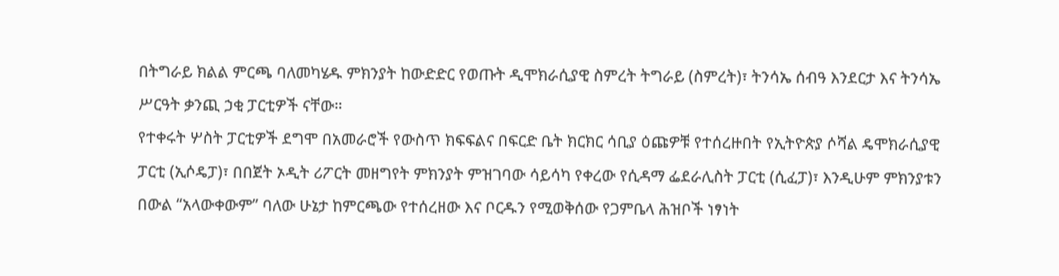በትግራይ ክልል ምርጫ ባለመካሄዱ ምክንያት ከውድድር የወጡት ዲሞክራሲያዊ ስምረት ትግራይ (ስምረት)፣ ትንሳኤ ሰብዓ እንደርታ እና ትንሳኤ ሥርዓት ቃንጪ ኃቂ ፓርቲዎች ናቸው።
የተቀሩት ሦስት ፓርቲዎች ደግሞ በአመራሮች የውስጥ ክፍፍልና በፍርድ ቤት ክርክር ሳቢያ ዕጩዎቹ የተሰረዙበት የኢትዮጵያ ሶሻል ዴሞክራሲያዊ ፓርቲ (ኢሶዴፓ)፣ በበጀት ኦዲት ሪፖርት መዘግየት ምክንያት ምዝገባው ሳይሳካ የቀረው የሲዳማ ፌደራሊስት ፓርቲ (ሲፈፓ)፣ እንዲሁም ምክንያቱን በውል “አላውቀውም” ባለው ሁኔታ ከምርጫው የተሰረዘው እና ቦርዱን የሚወቅሰው የጋምቤላ ሕዝቦች ነፃነት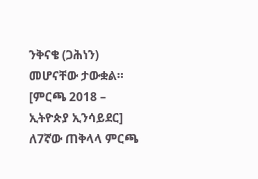ንቅናቄ (ጋሕነን) መሆናቸው ታውቋል። [ምርጫ 2018 – ኢትዮጵያ ኢንሳይደር]
ለ7ኛው ጠቅላላ ምርጫ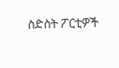ስድስት ፖርቲዎች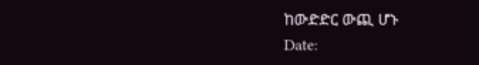ከውድድር ውጪ ሆኑ
Date: